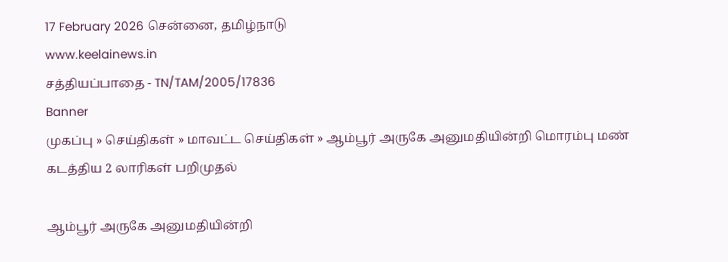17 February 2026 சென்னை, தமிழ்நாடு
www.keelainews.in
சத்தியப்பாதை - TN/TAM/2005/17836
Banner
முகப்பு » செய்திகள் » மாவட்ட செய்திகள் » ஆம்பூர் அருகே அனுமதியின்றி மொரம்பு மண் கடத்திய 2 லாரிகள் பறிமுதல்

ஆம்பூர் அருகே அனுமதியின்றி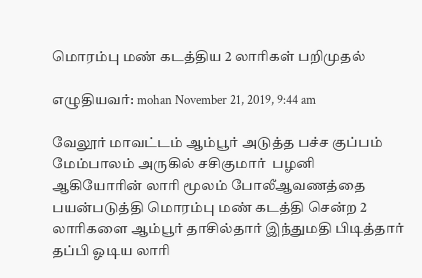மொரம்பு மண் கடத்திய 2 லாரிகள் பறிமுதல்

எழுதியவர்: mohan November 21, 2019, 9:44 am

வேலூர் மாவட்டம் ஆம்பூர் அடுத்த பச்ச குப்பம் மேம்பாலம் அருகில் சசிகுமார்  பழனி ஆகியோரின் லாரி மூலம் போலீஆவணத்தை பயன்படுத்தி மொரம்பு மண் கடத்தி சென்ற 2 லாரிகளை ஆம்பூர் தாசில்தார் இந்துமதி பிடித்தார் தப்பி ஓடிய லாரி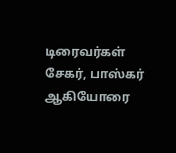டிரைவர்கள் சேகர், பாஸ்கர் ஆகியோரை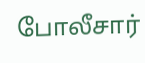போலீசார்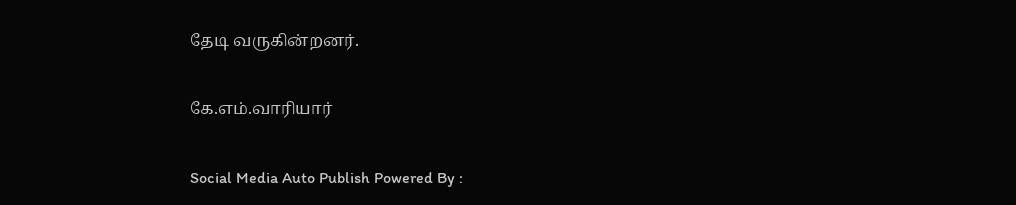தேடி வருகின்றனர்.

கே.எம்.வாரியார்

Social Media Auto Publish Powered By :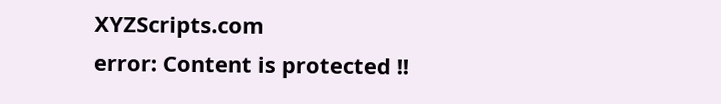XYZScripts.com
error: Content is protected !!